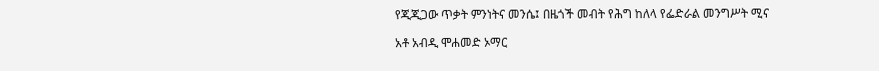የጂጂጋው ጥቃት ምንነትና መንሴ፤ በዜጎች መብት የሕግ ከለላ የፌድራል መንግሥት ሚና

አቶ አብዲ ሞሐመድ ኦማር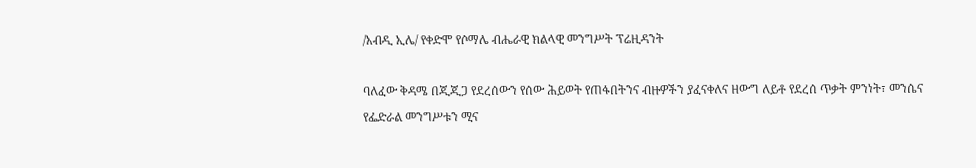/አብዲ ኢሌ/ የቀድሞ የሶማሌ ብሔራዊ ክልላዊ መንግሥት ፕሬዚዳንት

ባለፈው ቅዳሜ በጂጂጋ የደረሰውን የሰው ሕይወት የጠፋበትንና ብዙዎችን ያፈናቀለና ዘውግ ለይቶ የደረሰ ጥቃት ምንነት፣ መንሴና የፌድራል መንግሥቱን ሚና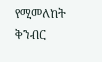የሚመለከት ቅንብር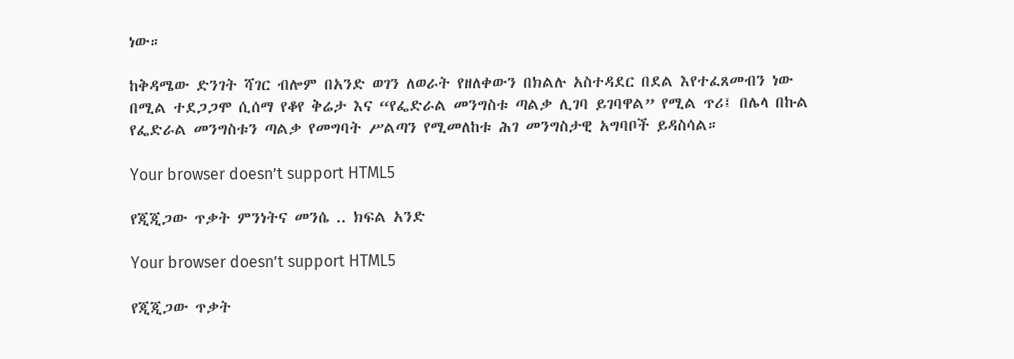ነው።

ከቅዳሜው ድንገት ሻገር ብሎም በአንድ ወገን ለወራት የዘለቀውን በክልሉ አስተዳደር በደል እየተፈጸመብን ነው በሚል ተደጋጋሞ ሲሰማ የቆየ ቅሬታ እና “የፌድራል መንግስቱ ጣልቃ ሊገባ ይገባዋል” የሚል ጥሪ፤ በሌላ በኩል የፌድራል መንግስቱን ጣልቃ የመግባት ሥልጣን የሚመለከቱ ሕገ መንግስታዊ አግባቦች ይዳስሳል።

Your browser doesn’t support HTML5

የጂጂጋው ጥቃት ምንነትና መንሴ .. ክፍል አንድ

Your browser doesn’t support HTML5

የጂጂጋው ጥቃት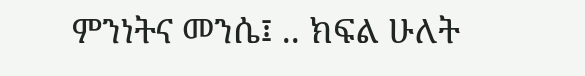ምንነትና መንሴ፤ .. ክፍል ሁለት